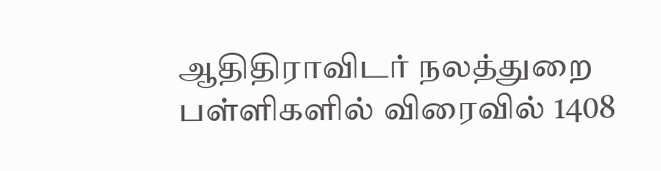ஆதிதிராவிடர் நலத்துறை பள்ளிகளில் விரைவில் 1408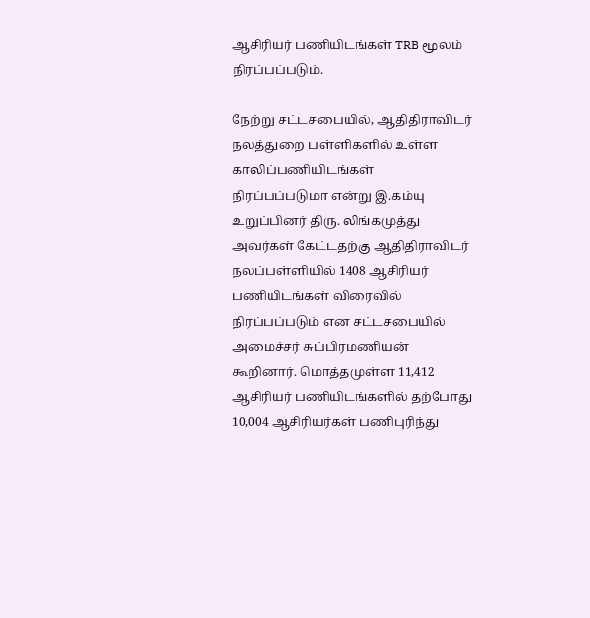ஆசிரியர் பணியிடங்கள் TRB மூலம் நிரப்பப்படும்.

நேற்று சட்டசபையில், ஆதிதிராவிடர் நலத்துறை பள்ளிகளில் உள்ள காலிப்பணியிடங்கள்  நிரப்பப்படுமா என்று இ.கம்யு உறுப்பினர் திரு. லிங்கமுத்து அவர்கள் கேட்டதற்கு ஆதிதிராவிடர் நலப்பள்ளியில் 1408 ஆசிரியர் பணியிடங்கள் விரைவில் நிரப்பப்படும் என சட்டசபையில் அமைச்சர் சுப்பிரமணியன் கூறினார். மொத்தமுள்ள 11,412 ஆசிரியர் பணியிடங்களில் தற்போது 10,004 ஆசிரியர்கள் பணிபுரிந்து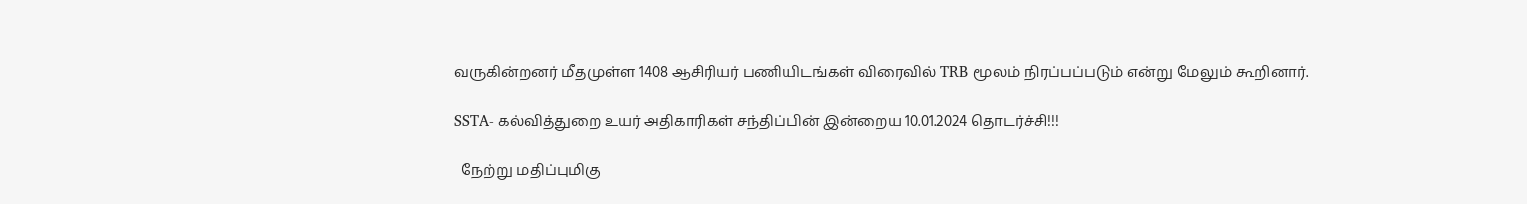வருகின்றனர் மீதமுள்ள 1408 ஆசிரியர் பணியிடங்கள் விரைவில் TRB மூலம் நிரப்பப்படும் என்று மேலும் கூறினார்.

SSTA- கல்வித்துறை உயர் அதிகாரிகள் சந்திப்பின் இன்றைய 10.01.2024 தொடர்ச்சி!!!

  நேற்று மதிப்புமிகு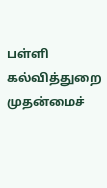பள்ளி கல்வித்துறை முதன்மைச்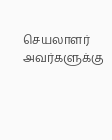செயலாளர் அவர்களுக்கு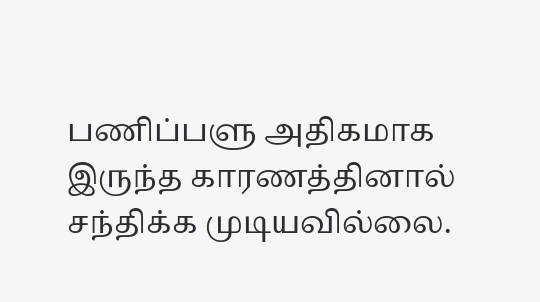பணிப்பளு அதிகமாக இருந்த காரணத்தினால் சந்திக்க முடியவில்லை.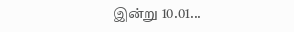இன்று 10.01...